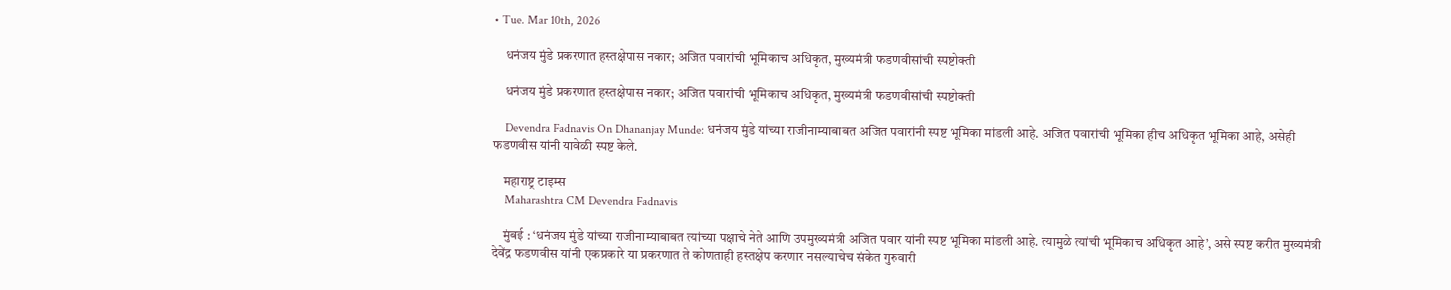• Tue. Mar 10th, 2026

    धनंजय मुंडे प्रकरणात हस्तक्षेपास नकार; अजित पवारांची भूमिकाच अधिकृत, मुख्यमंत्री फडणवीसांची स्पष्टोक्ती

    धनंजय मुंडे प्रकरणात हस्तक्षेपास नकार; अजित पवारांची भूमिकाच अधिकृत, मुख्यमंत्री फडणवीसांची स्पष्टोक्ती

    Devendra Fadnavis On Dhananjay Munde: धनंजय मुंडे यांच्या राजीनाम्याबाबत अजित पवारांनी स्पष्ट भूमिका मांडली आहे. अजित पवारांची भूमिका हीच अधिकृत भूमिका आहे, असेही फडणवीस यांनी यावेळी स्पष्ट केले.

    महाराष्ट्र टाइम्स
    Maharashtra CM Devendra Fadnavis

    मुंबई : ‘धनंजय मुंडे यांच्या राजीनाम्याबाबत त्यांच्या पक्षाचे नेते आणि उपमुख्यमंत्री अजित पवार यांनी स्पष्ट भूमिका मांडली आहे. त्यामुळे त्यांची भूमिकाच अधिकृत आहे’, असे स्पष्ट करीत मुख्यमंत्री देवेंद्र फडणवीस यांनी एकप्रकारे या प्रकरणात ते कोणताही हस्तक्षेप करणार नसल्याचेच संकेत गुरुवारी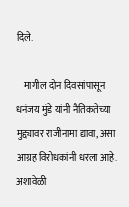दिले.

    मागील दोन दिवसांपासून धनंजय मुंडे यांनी नैतिकतेच्या मुद्द्यावर राजीनामा द्यावा, असा आग्रह विरोधकांनी धरला आहे. अशावेळी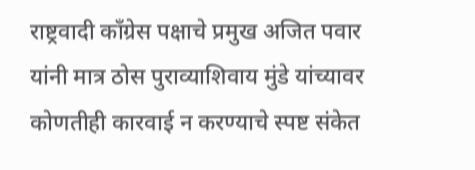राष्ट्रवादी काँग्रेस पक्षाचे प्रमुख अजित पवार यांनी मात्र ठोस पुराव्याशिवाय मुंडे यांच्यावर कोणतीही कारवाई न करण्याचे स्पष्ट संकेत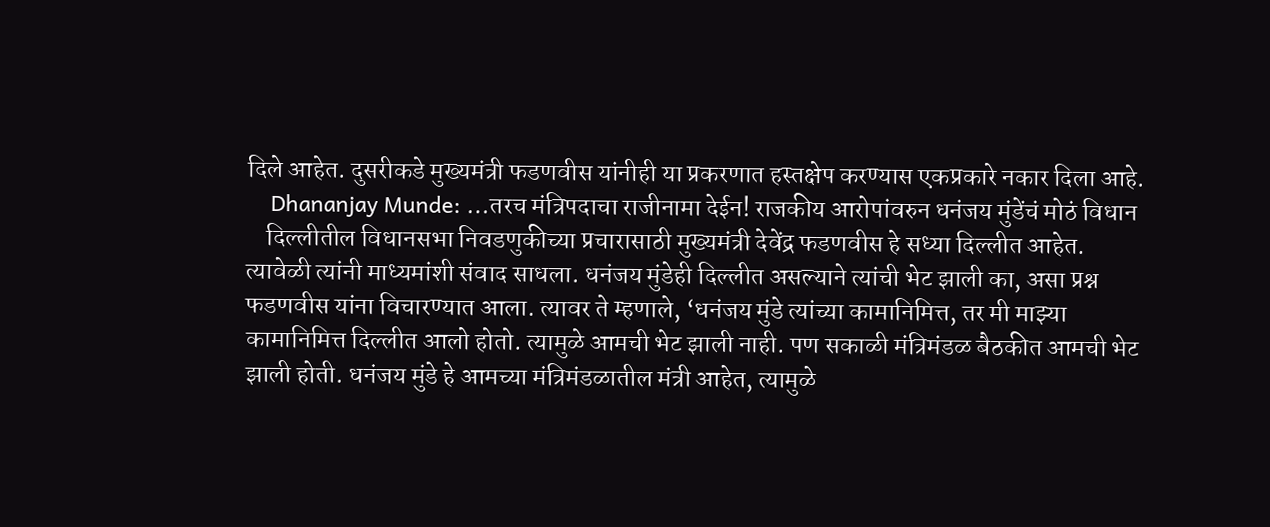दिले आहेत. दुसरीकडे मुख्यमंत्री फडणवीस यांनीही या प्रकरणात हस्तक्षेप करण्यास एकप्रकारे नकार दिला आहे.
    Dhananjay Munde: …तरच मंत्रिपदाचा राजीनामा देईन! राजकीय आरोपांवरुन धनंजय मुंडेंचं मोठं विधान
    दिल्लीतील विधानसभा निवडणुकीच्या प्रचारासाठी मुख्यमंत्री देवेंद्र फडणवीस हे सध्या दिल्लीत आहेत. त्यावेळी त्यांनी माध्यमांशी संवाद साधला. धनंजय मुंडेही दिल्लीत असल्याने त्यांची भेट झाली का, असा प्रश्न फडणवीस यांना विचारण्यात आला. त्यावर ते म्हणाले, ‘धनंजय मुंडे त्यांच्या कामानिमित्त, तर मी माझ्या कामानिमित्त दिल्लीत आलो होतो. त्यामुळे आमची भेट झाली नाही. पण सकाळी मंत्रिमंडळ बैठकीत आमची भेट झाली होती. धनंजय मुंडे हे आमच्या मंत्रिमंडळातील मंत्री आहेत, त्यामुळे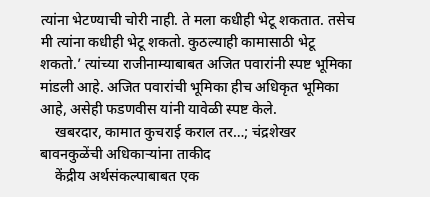त्यांना भेटण्याची चोरी नाही. ते मला कधीही भेटू शकतात. तसेच मी त्यांना कधीही भेटू शकतो. कुठल्याही कामासाठी भेटू शकतो.’ त्यांच्या राजीनाम्याबाबत अजित पवारांनी स्पष्ट भूमिका मांडली आहे. अजित पवारांची भूमिका हीच अधिकृत भूमिका आहे, असेही फडणवीस यांनी यावेळी स्पष्ट केले.
    खबरदार, कामात कुचराई कराल तर…; चंद्रशेखर बावनकुळेंची अधिकाऱ्यांना ताकीद
    केंद्रीय अर्थसंकल्पाबाबत एक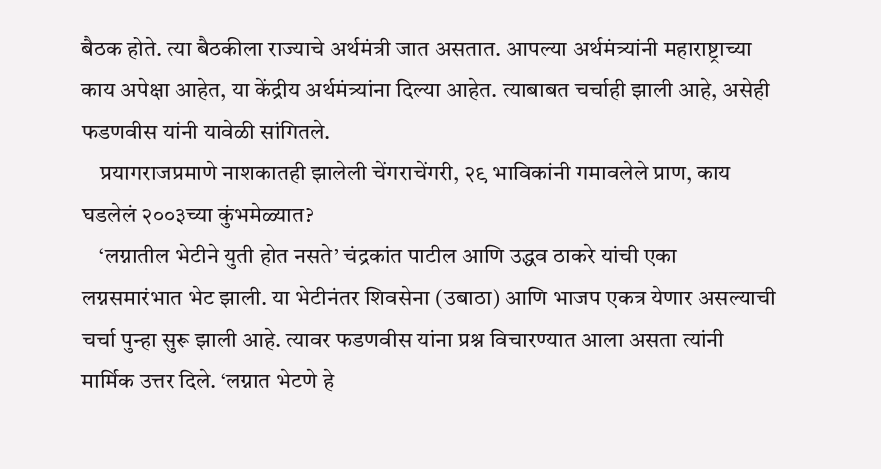बैठक होते. त्या बैठकीला राज्याचे अर्थमंत्री जात असतात. आपल्या अर्थमंत्र्यांनी महाराष्ट्राच्या काय अपेक्षा आहेत, या केंद्रीय अर्थमंत्र्यांना दिल्या आहेत. त्याबाबत चर्चाही झाली आहे, असेही फडणवीस यांनी यावेळी सांगितले.
    प्रयागराजप्रमाणे नाशकातही झालेली चेंगराचेंगरी, २९ भाविकांनी गमावलेले प्राण, काय घडलेलं २००३च्या कुंभमेळ्यात?
    ‘लग्नातील भेटीने युती होत नसते’ चंद्रकांत पाटील आणि उद्धव ठाकरे यांची एका लग्नसमारंभात भेट झाली. या भेटीनंतर शिवसेना (उबाठा) आणि भाजप एकत्र येणार असल्याची चर्चा पुन्हा सुरू झाली आहे. त्यावर फडणवीस यांना प्रश्न विचारण्यात आला असता त्यांनी मार्मिक उत्तर दिले. ‘लग्नात भेटणे हे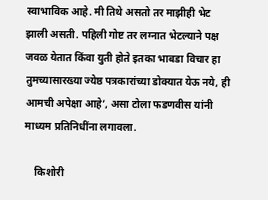स्वाभाविक आहे. मी तिथे असतो तर माझीही भेट झाली असती. पहिली गोष्ट तर लग्नात भेटल्याने पक्ष जवळ येतात किंवा युती होते इतका भाबडा विचार हा तुमच्यासारख्या ज्येष्ठ पत्रकारांच्या डोक्यात येऊ नये, ही आमची अपेक्षा आहे’, असा टोला फडणवीस यांनी माध्यम प्रतिनिधींना लगावला.

    किशोरी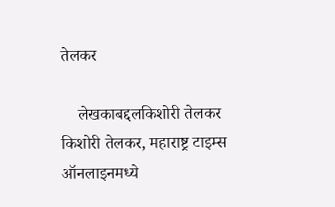तेलकर

    लेखकाबद्दलकिशोरी तेलकर किशोरी तेलकर, महाराष्ट्र टाइम्स ऑनलाइनमध्ये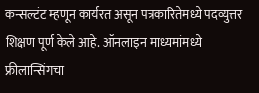कन्सल्टंट म्हणून कार्यरत असून पत्रकारितेमध्ये पदव्युत्तर शिक्षण पूर्ण केले आहे. ऑनलाइन माध्यमांमध्ये फ्रीलान्सिंगचा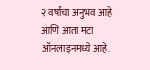२ वर्षांचा अनुभव आहे आणि आता मटा ऑनलाइनमध्ये आहे.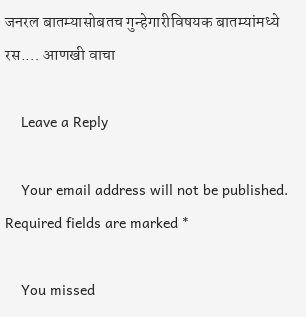जनरल बातम्यासोबतच गुन्हेगारीविषयक बातम्यांमध्ये रस.… आणखी वाचा

    Leave a Reply

    Your email address will not be published. Required fields are marked *

    You missed